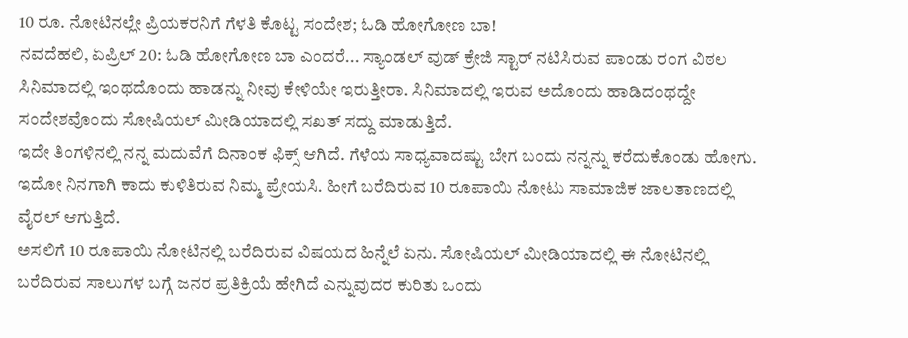10 ರೂ. ನೋಟಿನಲ್ಲೇ ಪ್ರಿಯಕರನಿಗೆ ಗೆಳತಿ ಕೊಟ್ಟ ಸಂದೇಶ; ಓಡಿ ಹೋಗೋಣ ಬಾ!
ನವದೆಹಲಿ, ಏಪ್ರಿಲ್ 20: ಓಡಿ ಹೋಗೋಣ ಬಾ ಎಂದರೆ... ಸ್ಯಾಂಡಲ್ ವುಡ್ ಕ್ರೇಜಿ ಸ್ಟಾರ್ ನಟಿಸಿರುವ ಪಾಂಡು ರಂಗ ವಿಠಲ ಸಿನಿಮಾದಲ್ಲಿ ಇಂಥದೊಂದು ಹಾಡನ್ನು ನೀವು ಕೇಳಿಯೇ ಇರುತ್ತೀರಾ. ಸಿನಿಮಾದಲ್ಲಿ ಇರುವ ಅದೊಂದು ಹಾಡಿದಂಥದ್ದೇ ಸಂದೇಶವೊಂದು ಸೋಷಿಯಲ್ ಮೀಡಿಯಾದಲ್ಲಿ ಸಖತ್ ಸದ್ದು ಮಾಡುತ್ತಿದೆ.
ಇದೇ ತಿಂಗಳಿನಲ್ಲಿ ನನ್ನ ಮದುವೆಗೆ ದಿನಾಂಕ ಫಿಕ್ಸ್ ಆಗಿದೆ. ಗೆಳೆಯ ಸಾಧ್ಯವಾದಷ್ಟು ಬೇಗ ಬಂದು ನನ್ನನ್ನು ಕರೆದುಕೊಂಡು ಹೋಗು. ಇದೋ ನಿನಗಾಗಿ ಕಾದು ಕುಳಿತಿರುವ ನಿಮ್ಮ ಪ್ರೇಯಸಿ. ಹೀಗೆ ಬರೆದಿರುವ 10 ರೂಪಾಯಿ ನೋಟು ಸಾಮಾಜಿಕ ಜಾಲತಾಣದಲ್ಲಿ ವೈರಲ್ ಆಗುತ್ತಿದೆ.
ಅಸಲಿಗೆ 10 ರೂಪಾಯಿ ನೋಟಿನಲ್ಲಿ ಬರೆದಿರುವ ವಿಷಯದ ಹಿನ್ನೆಲೆ ಏನು. ಸೋಷಿಯಲ್ ಮೀಡಿಯಾದಲ್ಲಿ ಈ ನೋಟಿನಲ್ಲಿ ಬರೆದಿರುವ ಸಾಲುಗಳ ಬಗ್ಗೆ ಜನರ ಪ್ರತಿಕ್ರಿಯೆ ಹೇಗಿದೆ ಎನ್ನುವುದರ ಕುರಿತು ಒಂದು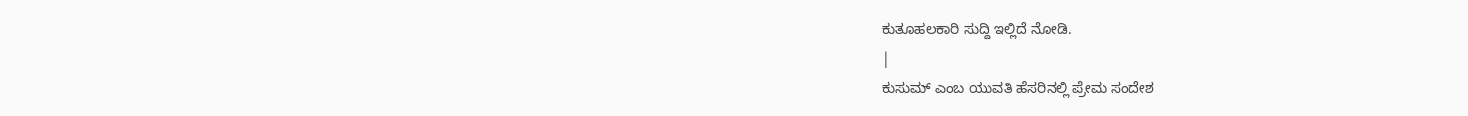ಕುತೂಹಲಕಾರಿ ಸುದ್ದಿ ಇಲ್ಲಿದೆ ನೋಡಿ.
|
ಕುಸುಮ್ ಎಂಬ ಯುವತಿ ಹೆಸರಿನಲ್ಲಿ ಪ್ರೇಮ ಸಂದೇಶ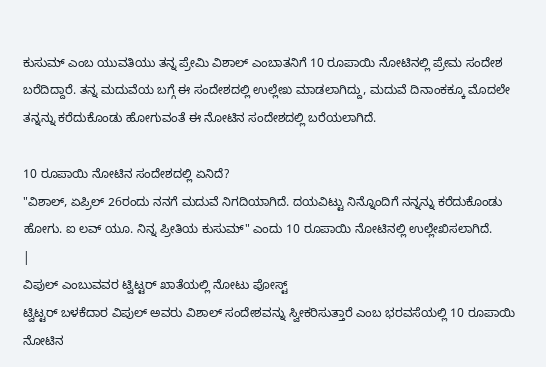ಕುಸುಮ್ ಎಂಬ ಯುವತಿಯು ತನ್ನ ಪ್ರೇಮಿ ವಿಶಾಲ್ ಎಂಬಾತನಿಗೆ 10 ರೂಪಾಯಿ ನೋಟಿನಲ್ಲಿ ಪ್ರೇಮ ಸಂದೇಶ ಬರೆದಿದ್ದಾರೆ. ತನ್ನ ಮದುವೆಯ ಬಗ್ಗೆ ಈ ಸಂದೇಶದಲ್ಲಿ ಉಲ್ಲೇಖ ಮಾಡಲಾಗಿದ್ದು, ಮದುವೆ ದಿನಾಂಕಕ್ಕೂ ಮೊದಲೇ ತನ್ನನ್ನು ಕರೆದುಕೊಂಡು ಹೋಗುವಂತೆ ಈ ನೋಟಿನ ಸಂದೇಶದಲ್ಲಿ ಬರೆಯಲಾಗಿದೆ.

10 ರೂಪಾಯಿ ನೋಟಿನ ಸಂದೇಶದಲ್ಲಿ ಏನಿದೆ?
"ವಿಶಾಲ್, ಏಪ್ರಿಲ್ 26ರಂದು ನನಗೆ ಮದುವೆ ನಿಗದಿಯಾಗಿದೆ. ದಯವಿಟ್ಟು ನಿನ್ನೊಂದಿಗೆ ನನ್ನನ್ನು ಕರೆದುಕೊಂಡು ಹೋಗು. ಐ ಲವ್ ಯೂ. ನಿನ್ನ ಪ್ರೀತಿಯ ಕುಸುಮ್" ಎಂದು 10 ರೂಪಾಯಿ ನೋಟಿನಲ್ಲಿ ಉಲ್ಲೇಖಿಸಲಾಗಿದೆ.
|
ವಿಪುಲ್ ಎಂಬುವವರ ಟ್ವಿಟ್ಟರ್ ಖಾತೆಯಲ್ಲಿ ನೋಟು ಪೋಸ್ಟ್
ಟ್ವಿಟ್ಟರ್ ಬಳಕೆದಾರ ವಿಪುಲ್ ಅವರು ವಿಶಾಲ್ ಸಂದೇಶವನ್ನು ಸ್ವೀಕರಿಸುತ್ತಾರೆ ಎಂಬ ಭರವಸೆಯಲ್ಲಿ 10 ರೂಪಾಯಿ ನೋಟಿನ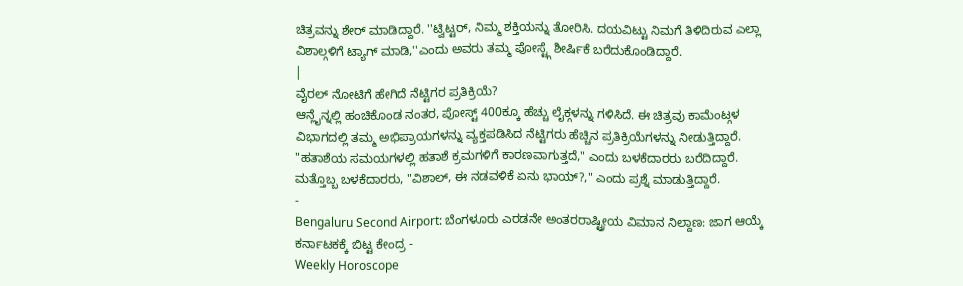ಚಿತ್ರವನ್ನು ಶೇರ್ ಮಾಡಿದ್ದಾರೆ. ''ಟ್ವಿಟ್ಟರ್, ನಿಮ್ಮ ಶಕ್ತಿಯನ್ನು ತೋರಿಸಿ. ದಯವಿಟ್ಟು ನಿಮಗೆ ತಿಳಿದಿರುವ ಎಲ್ಲಾ ವಿಶಾಲ್ಗಳಿಗೆ ಟ್ಯಾಗ್ ಮಾಡಿ,''ಎಂದು ಅವರು ತಮ್ಮ ಪೋಸ್ಟ್ಗೆ ಶೀರ್ಷಿಕೆ ಬರೆದುಕೊಂಡಿದ್ದಾರೆ.
|
ವೈರಲ್ ನೋಟಿಗೆ ಹೇಗಿದೆ ನೆಟ್ಟಿಗರ ಪ್ರತಿಕ್ರಿಯೆ?
ಆನ್ಲೈನ್ನಲ್ಲಿ ಹಂಚಿಕೊಂಡ ನಂತರ, ಪೋಸ್ಟ್ 400ಕ್ಕೂ ಹೆಚ್ಚು ಲೈಕ್ಗಳನ್ನು ಗಳಿಸಿದೆ. ಈ ಚಿತ್ರವು ಕಾಮೆಂಟ್ಗಳ ವಿಭಾಗದಲ್ಲಿ ತಮ್ಮ ಅಭಿಪ್ರಾಯಗಳನ್ನು ವ್ಯಕ್ತಪಡಿಸಿದ ನೆಟ್ಟಿಗರು ಹೆಚ್ಚಿನ ಪ್ರತಿಕ್ರಿಯೆಗಳನ್ನು ನೀಡುತ್ತಿದ್ದಾರೆ. "ಹತಾಶೆಯ ಸಮಯಗಳಲ್ಲಿ ಹತಾಶೆ ಕ್ರಮಗಳಿಗೆ ಕಾರಣವಾಗುತ್ತದೆ," ಎಂದು ಬಳಕೆದಾರರು ಬರೆದಿದ್ದಾರೆ. ಮತ್ತೊಬ್ಬ ಬಳಕೆದಾರರು, "ವಿಶಾಲ್, ಈ ನಡವಳಿಕೆ ಏನು ಭಾಯ್?," ಎಂದು ಪ್ರಶ್ನೆ ಮಾಡುತ್ತಿದ್ದಾರೆ.
-
Bengaluru Second Airport: ಬೆಂಗಳೂರು ಎರಡನೇ ಅಂತರರಾಷ್ಟ್ರೀಯ ವಿಮಾನ ನಿಲ್ದಾಣ: ಜಾಗ ಆಯ್ಕೆ ಕರ್ನಾಟಕಕ್ಕೆ ಬಿಟ್ಟ ಕೇಂದ್ರ -
Weekly Horoscope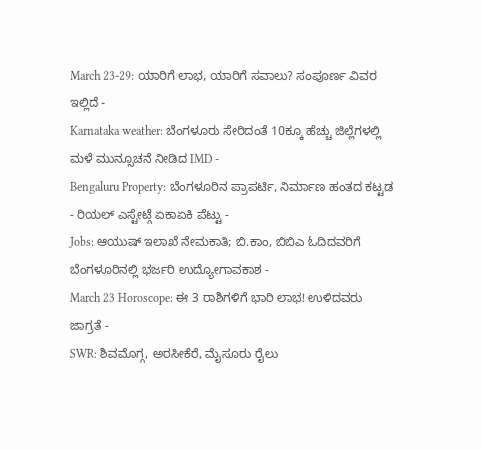March 23-29: ಯಾರಿಗೆ ಲಾಭ, ಯಾರಿಗೆ ಸವಾಲು? ಸಂಪೂರ್ಣ ವಿವರ ಇಲ್ಲಿದೆ -
Karnataka weather: ಬೆಂಗಳೂರು ಸೇರಿದಂತೆ 10ಕ್ಕೂ ಹೆಚ್ಚು ಜಿಲ್ಲೆಗಳಲ್ಲಿ ಮಳೆ ಮುನ್ಸೂಚನೆ ನೀಡಿದ IMD -
Bengaluru Property: ಬೆಂಗಳೂರಿನ ಪ್ರಾಪರ್ಟಿ, ನಿರ್ಮಾಣ ಹಂತದ ಕಟ್ಟಡ - ರಿಯಲ್ ಎಸ್ಟೇಟ್ಗೆ ಏಕಾಏಕಿ ಪೆಟ್ಟು -
Jobs: ಆಯುಷ್ ಇಲಾಖೆ ನೇಮಕಾತಿ; ಬಿ.ಕಾಂ, ಬಿಬಿಎ ಓದಿದವರಿಗೆ ಬೆಂಗಳೂರಿನಲ್ಲಿ ಭರ್ಜರಿ ಉದ್ಯೋಗಾವಕಾಶ -
March 23 Horoscope: ಈ 3 ರಾಶಿಗಳಿಗೆ ಭಾರಿ ಲಾಭ! ಉಳಿದವರು ಜಾಗ್ರತೆ -
SWR: ಶಿವಮೊಗ್ಗ, ಅರಸೀಕೆರೆ, ಮೈಸೂರು ರೈಲು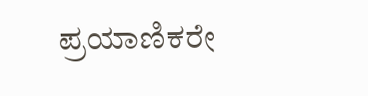ಪ್ರಯಾಣಿಕರೇ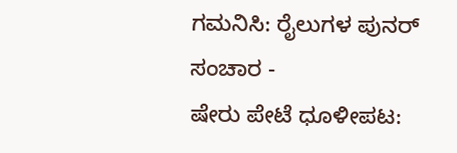ಗಮನಿಸಿ: ರೈಲುಗಳ ಪುನರ್ ಸಂಚಾರ -
ಷೇರು ಪೇಟೆ ಧೂಳೀಪಟ: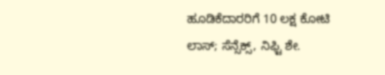ಹೂಡಿಕೆದಾರರಿಗೆ 10 ಲಕ್ಷ ಕೋಟಿ ಲಾಸ್; ಸೆನ್ಸೆಕ್ಸ್, ನಿಫ್ಟಿ ಶೇ.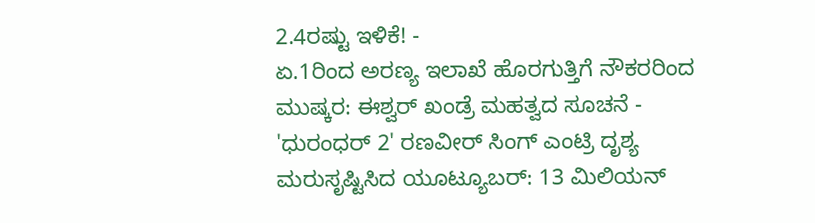2.4ರಷ್ಟು ಇಳಿಕೆ! -
ಏ.1ರಿಂದ ಅರಣ್ಯ ಇಲಾಖೆ ಹೊರಗುತ್ತಿಗೆ ನೌಕರರಿಂದ ಮುಷ್ಕರ: ಈಶ್ವರ್ ಖಂಡ್ರೆ ಮಹತ್ವದ ಸೂಚನೆ -
'ಧುರಂಧರ್ 2' ರಣವೀರ್ ಸಿಂಗ್ ಎಂಟ್ರಿ ದೃಶ್ಯ ಮರುಸೃಷ್ಟಿಸಿದ ಯೂಟ್ಯೂಬರ್: 13 ಮಿಲಿಯನ್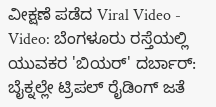ವೀಕ್ಷಣೆ ಪಡೆದ Viral Video -
Video: ಬೆಂಗಳೂರು ರಸ್ತೆಯಲ್ಲಿ ಯುವಕರ 'ಬಿಯರ್' ದರ್ಬಾರ್: ಬೈಕ್ನಲ್ಲೇ ಟ್ರಿಪಲ್ ರೈಡಿಂಗ್ ಜತೆ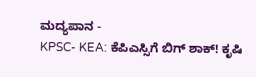ಮದ್ಯಪಾನ -
KPSC- KEA: ಕೆಪಿಎಸ್ಸಿಗೆ ಬಿಗ್ ಶಾಕ್! ಕೃಷಿ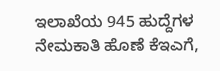ಇಲಾಖೆಯ 945 ಹುದ್ದೆಗಳ ನೇಮಕಾತಿ ಹೊಣೆ ಕೆಇಎಗೆ,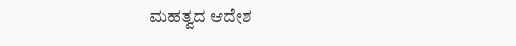ಮಹತ್ವದ ಆದೇಶ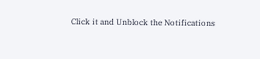Click it and Unblock the Notifications